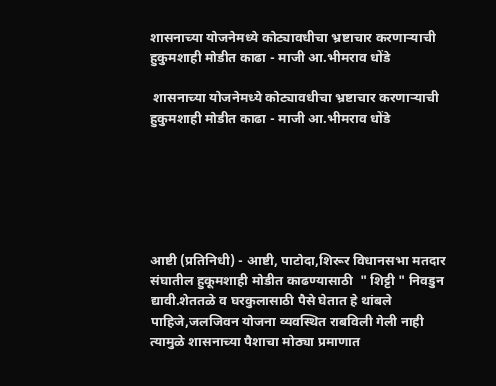शासनाच्या योजनेमध्ये कोट्यावधीचा भ्रष्टाचार करणाऱ्याची हुकुमशाही मोडीत काढा - माजी आ.भीमराव धोंडे

 शासनाच्या योजनेमध्ये कोट्यावधीचा भ्रष्टाचार करणाऱ्याची हुकुमशाही मोडीत काढा - माजी आ.भीमराव धोंडे






आष्टी (प्रतिनिधी) - आष्टी, पाटोदा,शिरूर विधानसभा मतदार संघातील हुकूमशाही मोडीत काढण्यासाठी  " शिट्टी " निवडुन द्यावी.शेततळे व घरकुलासाठी पैसे घेतात हे थांबले पाहिजे,जलजिवन योजना व्यवस्थित राबविली गेली नाही त्यामुळे शासनाच्या पैशाचा मोठ्या प्रमाणात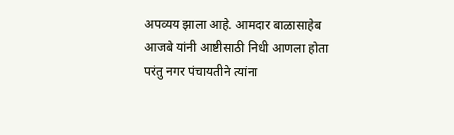अपव्यय झाला आहे. आमदार बाळासाहेब आजबे यांनी आष्टीसाठी निधी आणला होता परंतु नगर पंचायतीने त्यांना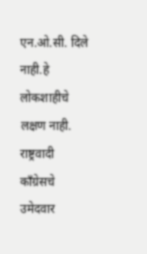एन.ओ‌.सी. दिले नाही.हे लोकशाहीचे लक्षण नाही. राष्ट्रवादी काँग्रेसचे उमेदवार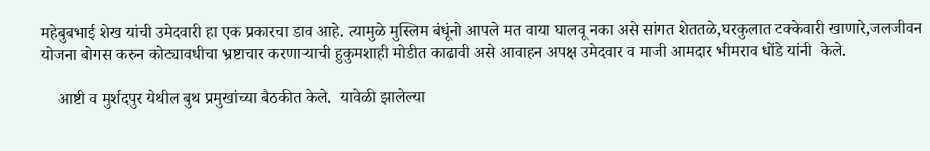महेबुबभाई शेख यांची उमेदवारी हा एक प्रकारचा डाव आहे. त्यामुळे मुस्लिम बंधूंनो आपले मत वाया घालवू नका असे सांगत शेततळे,घरकुलात टक्केवारी खाणारे,जलजीवन योजना बोगस करुन कोट्यावधीचा भ्रष्टाचार करणाऱ्याची हुकुमशाही मोडीत काढावी असे आवाहन अपक्ष उमेदवार व माजी आमदार भीमराव धोंडे यांनी  केले.

    आष्टी व मुर्शदपुर येथील बुथ प्रमुखांच्या बैठकीत केले.  यावेळी झालेल्या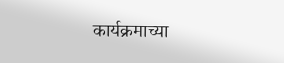कार्यक्रमाच्या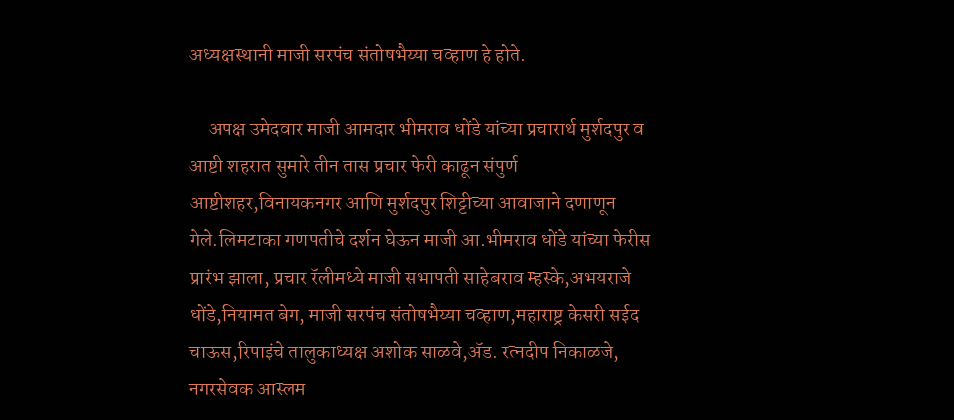अध्यक्षस्थानी माजी सरपंच संतोषभैय्या चव्हाण हे होते.

     अपक्ष उमेदवार माजी आमदार भीमराव धोंडे यांच्या प्रचारार्थ मुर्शदपुर व आष्टी शहरात सुमारे तीन तास प्रचार फेरी काढून संपुर्ण आष्टीशहर,विनायकनगर आणि मुर्शदपुर शिट्टीच्या आवाजाने दणाणून गेले.लिमटाका गणपतीचे दर्शन घेऊन माजी आ.भीमराव धोंडे यांच्या फेरीस प्रारंभ झाला, प्रचार रॅलीमध्ये माजी सभापती साहेबराव म्हस्के,अभयराजे धोंडे,नियामत बेग, माजी सरपंच संतोषभैय्या चव्हाण,महाराष्ट्र केसरी सईद चाऊस,रिपाइंचे तालुकाध्यक्ष अशोक साळवे,ॲड. रत्नदीप निकाळजे, नगरसेवक आस्लम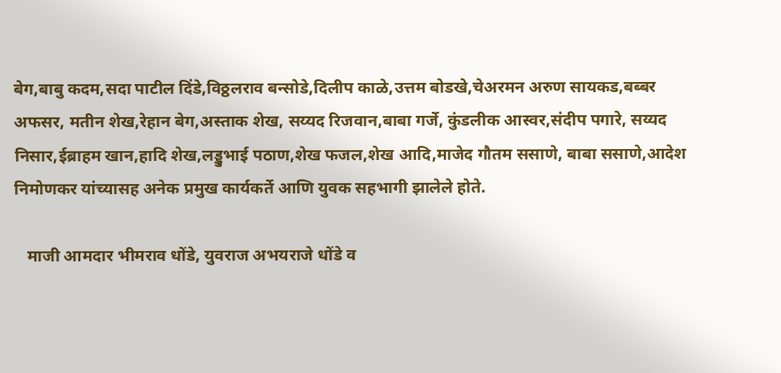बेग,बाबु कदम,सदा पाटील दिंडे,विठ्ठलराव बन्सोडे,दिलीप काळे,उत्तम बोडखे,चेअरमन अरुण सायकड,बब्बर अफसर, मतीन शेख,रेहान बेग,अस्ताक शेख, सय्यद रिजवान,बाबा गर्जे, कुंडलीक आस्वर,संदीप पगारे, सय्यद निसार,ईब्राहम खान,हादि शेख,लड्डुभाई पठाण,शेख फजल,शेख आदि,माजेद गौतम ससाणे, बाबा ससाणे,आदेश निमोणकर यांच्यासह अनेक प्रमुख कार्यकर्ते आणि युवक सहभागी झालेले होते.

   माजी आमदार भीमराव धोंडे, युवराज अभयराजे धोंडे व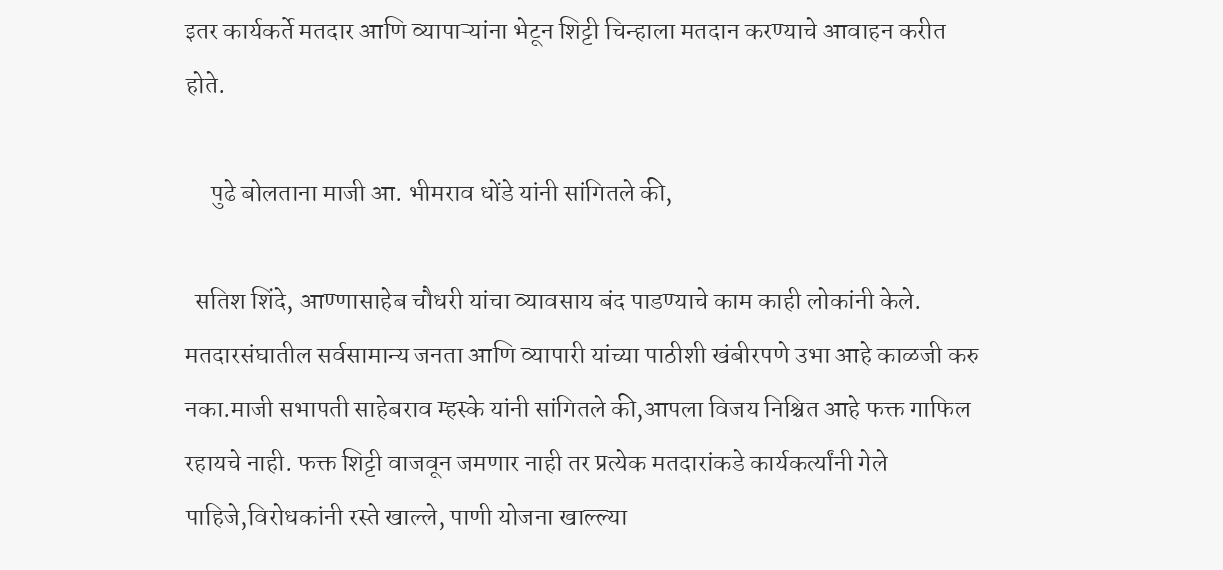इतर कार्यकर्ते मतदार आणि व्यापाऱ्यांना भेटून शिट्टी चिन्हाला मतदान करण्याचे आवाहन करीत होते.

     पुढे बोलताना माजी आ. भीमराव धोंडे यांनी सांगितले की,

  सतिश शिंदे, आण्णासाहेब चौधरी यांचा व्यावसाय बंद पाडण्याचे काम काही लोकांनी केले. मतदारसंघातील सर्वसामान्य जनता आणि व्यापारी यांच्या पाठीशी खंबीरपणे उभा आहे काळजी करु नका.माजी सभापती साहेबराव म्हस्के यांनी सांगितले की,आपला विजय निश्चित आहे फक्त गाफिल रहायचे नाही. फक्त शिट्टी वाजवून जमणार नाही तर प्रत्येक मतदारांकडे कार्यकर्त्यांनी गेले पाहिजे,विरोधकांनी रस्ते खाल्ले, पाणी योजना खाल्ल्या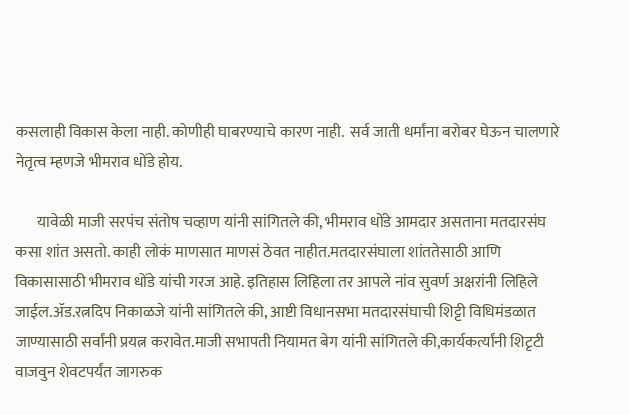कसलाही विकास केला नाही. कोणीही घाबरण्याचे कारण नाही.  सर्व जाती धर्मांना बरोबर घेऊन चालणारे नेतृत्व म्हणजे भीमराव धोंडे होय.

       यावेळी माजी सरपंच संतोष चव्हाण यांनी सांगितले की, भीमराव धोंडे आमदार असताना मतदारसंघ कसा शांत असतो. काही लोकं माणसात माणसं ठेवत नाहीत‌.मतदारसंघाला शांततेसाठी आणि विकासासाठी भीमराव धोंडे यांची गरज आहे. इतिहास लिहिला तर आपले नांव सुवर्ण अक्षरांनी लिहिले जाईल.ॲड.रत्नदिप निकाळजे यांनी सांगितले की, आष्टी विधानसभा मतदारसंघाची शिट्टी विधिमंडळात जाण्यासाठी सर्वांनी प्रयत्न करावेत.माजी सभापती नियामत बेग यांनी सांगितले की,कार्यकर्त्यांनी शिटृटी वाजवुन शेवटपर्यंत जागरुक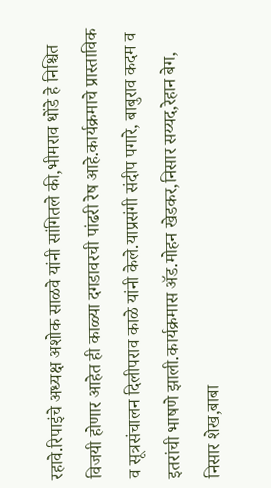रहावे.रिपाइंचे अध्यक्ष अशोक साळवे यांनी सांगितले की,भीमराव धोंडे हे निश्चित विजयी होणार आहेत ही काळ्या दगडावरची पांढरी रेष आहे.कार्यक्रमाचे प्रास्ताविक व सूत्रसंचालन दिलीपराव काळे यांनी केले.याप्रसंगी संदीप पगारे, बाबुराव कदम व इतरांची भाषणे झाली.कार्यक्रमास ॲड.मोहन खेडकर,निसार सय्यद,रेहान बेग, निसार शेख,बाबा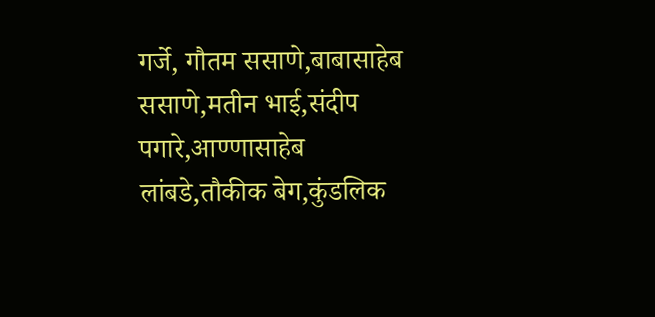गर्जे, गौतम ससाणे,बाबासाहेब ससाणे,मतीन भाई,संदीप पगारे,आण्णासाहेब लांबडे,तौकीक बेग,कुंडलिक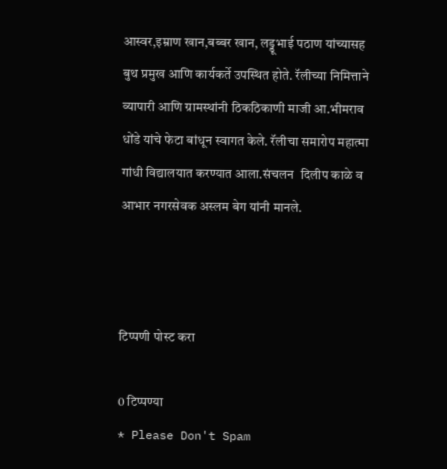आस्वर,इम्राण खान,बब्बर खान, लड्डूभाई पठाण यांच्यासह बुथ प्रमुख आणि कार्यकर्ते उपस्थित होते. रॅलीच्या निमित्ताने व्यापारी आणि ग्रामस्थांनी ठिकठिकाणी माजी आ.भीमराव धोंडे यांचे फेटा बांधून स्वागत केले. रॅलीचा समारोप महात्मा गांधी विद्यालयात करण्यात आला.संचलन  दिलीप काळे व  आभार नगरसेवक अस्लम बेग यांनी मानले.



टिप्पणी पोस्ट करा

0 टिप्पण्या
* Please Don't Spam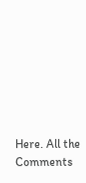Here. All the Comments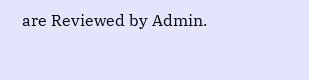are Reviewed by Admin.